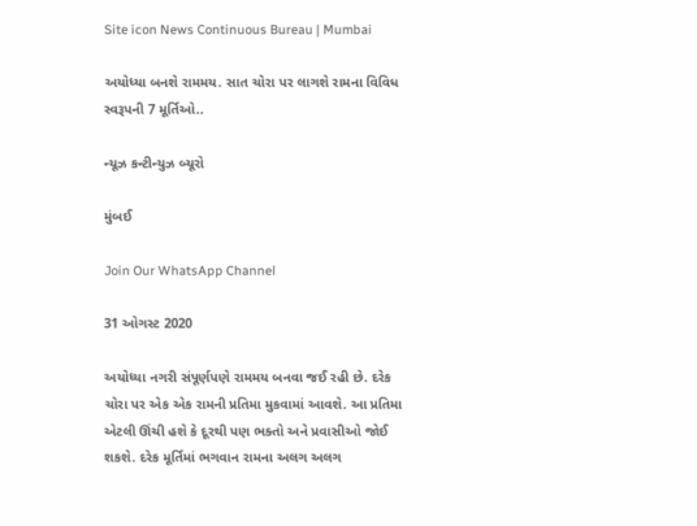Site icon News Continuous Bureau | Mumbai

અયોધ્યા બનશે રામમય. સાત ચોરા પર લાગશે રામના વિવિધ સ્વરૂપની 7 મૂર્તિઓ..

ન્યૂઝ કન્ટીન્યુઝ બ્યૂરો

મુંબઈ

Join Our WhatsApp Channel

31 ઓગસ્ટ 2020

અયોધ્યા નગરી સંપૂર્ણપણે રામમય બનવા જઈ રહી છે. દરેક ચોરા પર એક એક રામની પ્રતિમા મુકવામાં આવશે. આ પ્રતિમા એટલી ઊંચી હશે કે દૂરથી પણ ભક્તો અને પ્રવાસીઓ જોઈ શકશે. દરેક મૂર્તિમાં ભગવાન રામના અલગ અલગ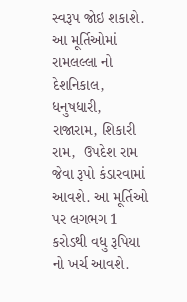સ્વરૂપ જોઇ શકાશે. આ મૂર્તિઓમાં રામલલ્લા નો  દેશનિકાલ, ધનુષધારી,  રાજારામ, શિકારી રામ,  ઉપદેશ રામ જેવા રૂપો કંડારવામાં આવશે. આ મૂર્તિઓ પર લગભગ 1 કરોડથી વધુ રૂપિયા નો ખર્ચ આવશે.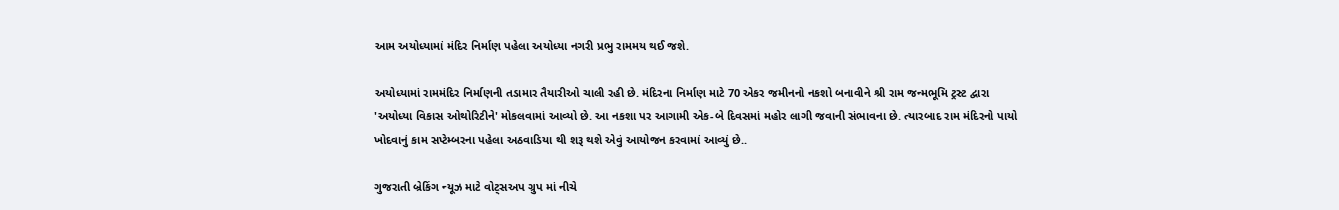આમ અયોધ્યામાં મંદિર નિર્માણ પહેલા અયોધ્યા નગરી પ્રભુ રામમય થઈ જશે.

અયોધ્યામાં રામમંદિર નિર્માણની તડામાર તૈયારીઓ ચાલી રહી છે. મંદિરના નિર્માણ માટે 70 એકર જમીનનો નકશો બનાવીને શ્રી રામ જન્મભૂમિ ટ્રસ્ટ દ્વારા 'અયોધ્યા વિકાસ ઓથોરિટીને' મોકલવામાં આવ્યો છે. આ નકશા પર આગામી એક-બે દિવસમાં મહોર લાગી જવાની સંભાવના છે. ત્યારબાદ રામ મંદિરનો પાયો ખોદવાનું કામ સપ્ટેમ્બરના પહેલા અઠવાડિયા થી શરૂ થશે એવું આયોજન કરવામાં આવ્યું છે..

ગુજરાતી બ્રેકિંગ ન્યૂઝ માટે વોટ્સઅપ ગ્રુપ માં નીચે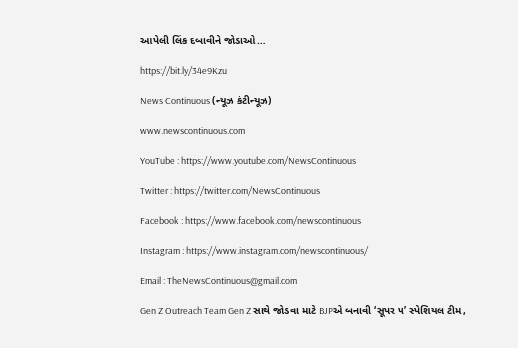આપેલી લિંક દબાવીને જોડાઓ…

https://bit.ly/34e9Kzu

News Continuous (ન્યૂઝ કંટીન્યૂઝ)

www.newscontinuous.com

YouTube : https://www.youtube.com/NewsContinuous

Twitter : https://twitter.com/NewsContinuous

Facebook : https://www.facebook.com/newscontinuous

Instagram : https://www.instagram.com/newscontinuous/

Email : TheNewsContinuous@gmail.com

Gen Z Outreach Team Gen Z સાથે જોડવા માટે BJPએ બનાવી ‘સૂપર ૫’ સ્પેશિયલ ટીમ,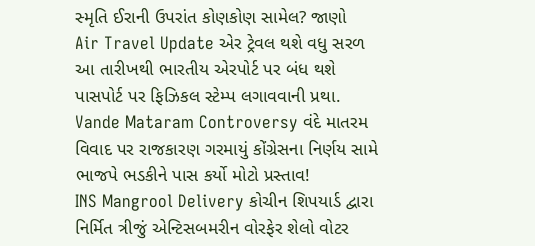સ્મૃતિ ઈરાની ઉપરાંત કોણકોણ સામેલ? જાણો
Air Travel Update એર ટ્રેવલ થશે વધુ સરળ આ તારીખથી ભારતીય એરપોર્ટ પર બંધ થશે પાસપોર્ટ પર ફિઝિકલ સ્ટેમ્પ લગાવવાની પ્રથા.
Vande Mataram Controversy વંદે માતરમ વિવાદ પર રાજકારણ ગરમાયું કોંગ્રેસના નિર્ણય સામે ભાજપે ભડકીને પાસ કર્યો મોટો પ્રસ્તાવ!
INS Mangrool Delivery કોચીન શિપયાર્ડ દ્વારા નિર્મિત ત્રીજું એન્ટિસબમરીન વોરફેર શેલો વોટર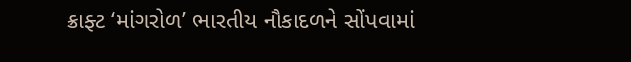ક્રાફ્ટ ‘માંગરોળ’ ભારતીય નૌકાદળને સોંપવામાં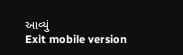આવ્યું
Exit mobile version